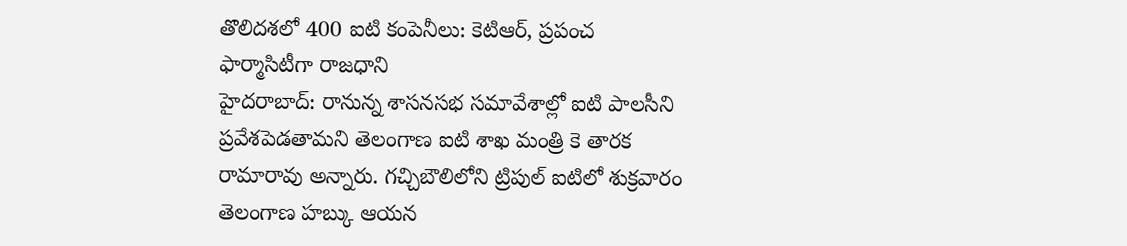తొలిదశలో 400 ఐటి కంపెనీలు: కెటిఆర్, ప్రపంచ ఫార్మాసిటీగా రాజధాని
హైదరాబాద్: రానున్న శాసనసభ సమావేశాల్లో ఐటి పాలసీని ప్రవేశపెడతామని తెలంగాణ ఐటి శాఖ మంత్రి కె తారక రామారావు అన్నారు. గచ్చిబౌలిలోని ట్రిపుల్ ఐటిలో శుక్రవారం తెలంగాణ హబ్కు ఆయన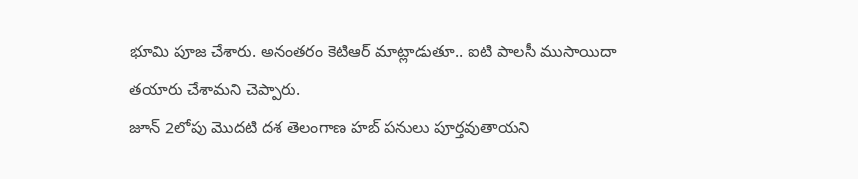భూమి పూజ చేశారు. అనంతరం కెటిఆర్ మాట్లాడుతూ.. ఐటి పాలసీ ముసాయిదా తయారు చేశామని చెప్పారు.
జూన్ 2లోపు మొదటి దశ తెలంగాణ హబ్ పనులు పూర్తవుతాయని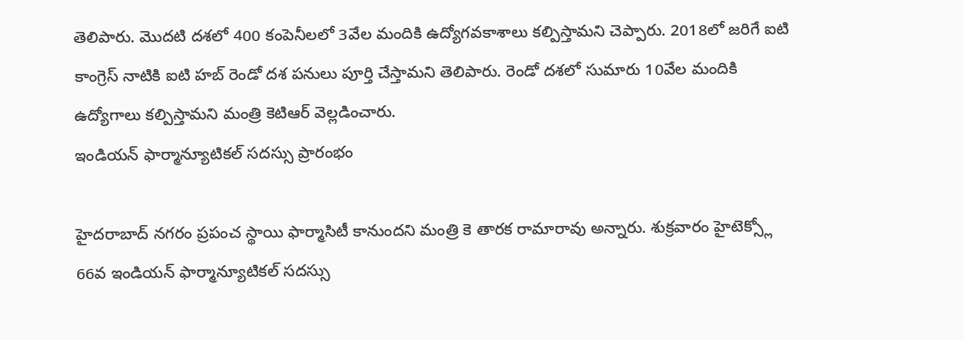తెలిపారు. మొదటి దశలో 400 కంపెనీలలో 3వేల మందికి ఉద్యోగవకాశాలు కల్పిస్తామని చెప్పారు. 2018లో జరిగే ఐటి కాంగ్రెస్ నాటికి ఐటి హబ్ రెండో దశ పనులు పూర్తి చేస్తామని తెలిపారు. రెండో దశలో సుమారు 10వేల మందికి ఉద్యోగాలు కల్పిస్తామని మంత్రి కెటిఆర్ వెల్లడించారు.
ఇండియన్ ఫార్మాన్యూటికల్ సదస్సు ప్రారంభం

హైదరాబాద్ నగరం ప్రపంచ స్థాయి ఫార్మాసిటీ కానుందని మంత్రి కె తారక రామారావు అన్నారు. శుక్రవారం హైటెక్స్లో 66వ ఇండియన్ ఫార్మాన్యూటికల్ సదస్సు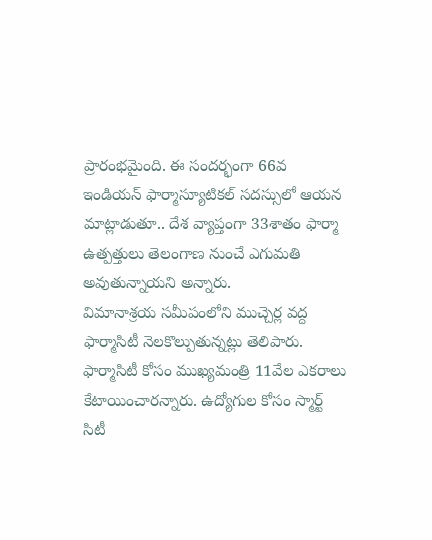ప్రారంభమైంది. ఈ సందర్భంగా 66వ ఇండియన్ ఫార్మాస్యూటికల్ సదస్సులో ఆయన మాట్లాడుతూ.. దేశ వ్యాప్తంగా 33శాతం ఫార్మా ఉత్పత్తులు తెలంగాణ నుంచే ఎగుమతి అవుతున్నాయని అన్నారు.
విమానాశ్రయ సమీపంలోని ముచ్చెర్ల వద్ద ఫార్మాసిటీ నెలకొల్పుతున్నట్లు తెలిపారు. ఫార్మాసిటీ కోసం ముఖ్యమంత్రి 11వేల ఎకరాలు కేటాయించారన్నారు. ఉద్యోగుల కోసం స్మార్ట్ సిటీ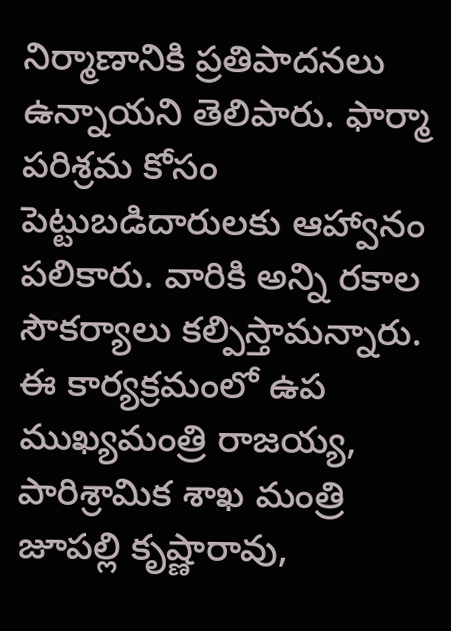నిర్మాణానికి ప్రతిపాదనలు ఉన్నాయని తెలిపారు. ఫార్మా పరిశ్రమ కోసం పెట్టుబడిదారులకు ఆహ్వానం పలికారు. వారికి అన్ని రకాల సౌకర్యాలు కల్పిస్తామన్నారు. ఈ కార్యక్రమంలో ఉప ముఖ్యమంత్రి రాజయ్య, పారిశ్రామిక శాఖ మంత్రి జూపల్లి కృష్ణారావు,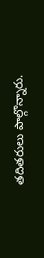తదితరులు పాల్గొన్నారు.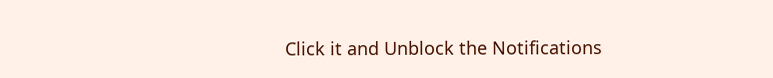Click it and Unblock the Notifications